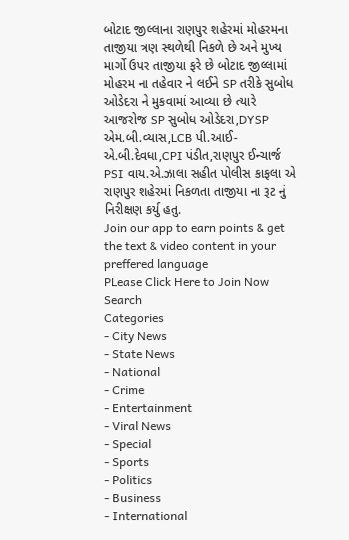બોટાદ જીલ્લાના રાણપુર શહેરમાં મોહરમના તાજીયા ત્રણ સ્થળેથી નિકળે છે અને મુખ્ય માર્ગો ઉપર તાજીયા ફરે છે બોટાદ જીલ્લામાં મોહરમ ના તહેવાર ને લઈને SP તરીકે સુબોધ ઓડેદરા ને મુકવામાં આવ્યા છે ત્યારે આજરોજ SP સુબોધ ઓડેદરા,DYSP એમ.બી.વ્યાસ,LCB પી.આઈ-એ.બી.દેવધા,CPI પંડીત,રાણપુર ઈન્ચાર્જ PSI વાય.એ.ઝાલા સહીત પોલીસ કાફલા એ રાણપુર શહેરમાં નિકળતા તાજીયા ના રૂટ નું નિરીક્ષણ કર્યુ હતુ.
Join our app to earn points & get the text & video content in your preffered language
PLease Click Here to Join Now
Search
Categories
- City News
- State News
- National
- Crime
- Entertainment
- Viral News
- Special
- Sports
- Politics
- Business
- International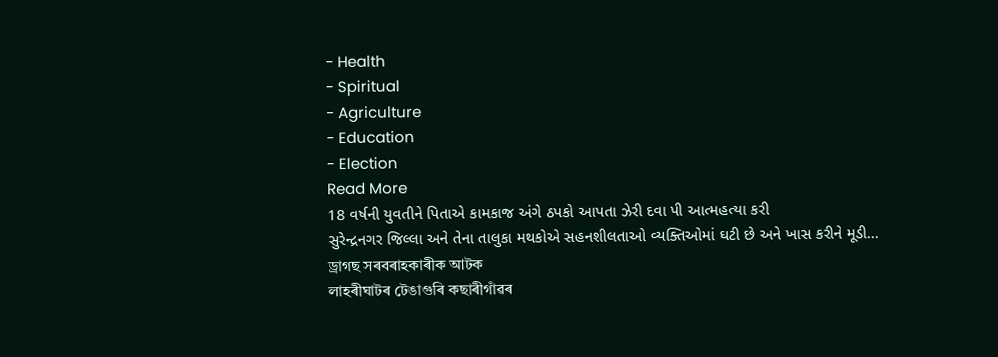- Health
- Spiritual
- Agriculture
- Education
- Election
Read More
18 વર્ષની યુવતીને પિતાએ કામકાજ અંગે ઠપકો આપતા ઝેરી દવા પી આત્મહત્યા કરી
સુરેન્દ્રનગર જિલ્લા અને તેના તાલુકા મથકોએ સહનશીલતાઓ વ્યક્તિઓમાં ઘટી છે અને ખાસ કરીને મૂડી...
ড্ৰাগছ সৰবৰাহকাৰীক আটক
লাহৰীঘাটৰ টেঙাগুৰি কছাৰীগাঁৱৰ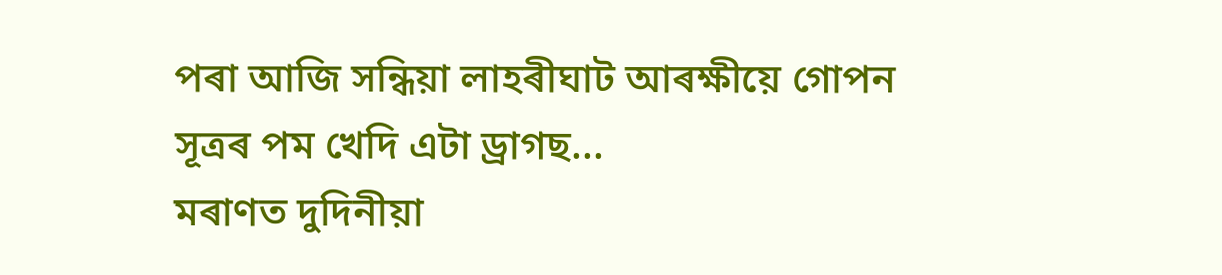পৰা আজি সন্ধিয়া লাহৰীঘাট আৰক্ষীয়ে গোপন সূত্ৰৰ পম খেদি এটা ড্ৰাগছ...
মৰাণত দুদিনীয়া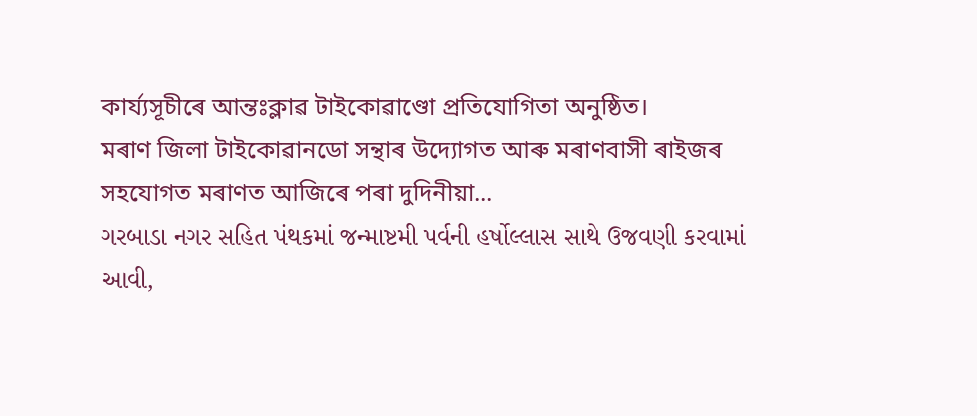কাৰ্য্যসূচীৰে আন্তঃক্লাৱ টাইকোৱাণ্ডো প্ৰতিযোগিতা অনুষ্ঠিত।
মৰাণ জিলা টাইকোৱানডো সন্থাৰ উদ্যোগত আৰু মৰাণবাসী ৰাইজৰ সহযোগত মৰাণত আজিৰে পৰা দুদিনীয়া...
ગરબાડા નગર સહિત પંથકમાં જન્માષ્ટમી પર્વની હર્ષોલ્લાસ સાથે ઉજવણી કરવામાં આવી,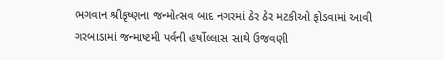ભગવાન શ્રીકૃષ્ણના જન્મોત્સવ બાદ નગરમાં ઠેર ઠેર મટકીઓ ફોડવામાં આવી
ગરબાડામાં જન્માષ્ટમી પર્વની હર્ષોલ્લાસ સાથે ઉજવણી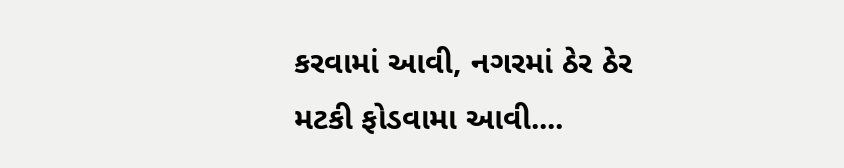કરવામાં આવી, નગરમાં ઠેર ઠેર મટકી ફોડવામા આવી....